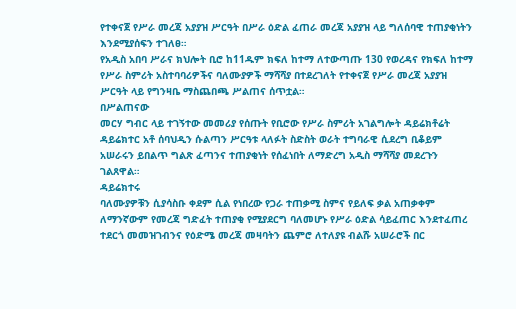የተቀናጀ የሥራ መረጃ አያያዝ ሥርዓት በሥራ ዕድል ፈጠራ መረጃ አያያዝ ላይ ግለሰባዊ ተጠያቂነትን እንደሚያሰፍን ተገለፀ።
የአዲስ አበባ ሥራና ክህሎት ቢሮ ከ11ዱም ክፍለ ከተማ ለተውጣጡ 130 የወረዳና የክፍለ ከተማ የሥራ ስምሪት አስተባባሪዎችና ባለሙያዎች ማሻሻያ በተደረገለት የተቀናጀ የሥራ መረጃ አያያዝ ሥርዓት ላይ የግንዛቤ ማስጨበጫ ሥልጠና ሰጥቷል።
በሥልጠናው
መርሃ ግብር ላይ ተገኝተው መመሪያ የሰጡት የቢሮው የሥራ ስምሪት አገልግሎት ዳይሬክቶሬት ዳይሬክተር አቶ ሰባህዲን ሱልጣን ሥርዓቱ ላለፉት ስድስት ወራት ተግባራዊ ሲደረግ ቢቆይም አሠራሩን ይበልጥ ግልጽ ፈጣንና ተጠያቂነት የሰፈነበት ለማድረግ አዲስ ማሻሻያ መደረጉን ገልጸዋል።
ዳይሬክተሩ
ባለሙያዎቹን ሲያሳስቡ ቀደም ሲል የነበረው የጋራ ተጠቃሚ ስምና የይለፍ ቃል አጠቃቀም ለማንኛውም የመረጃ ግድፈት ተጠያቂ የሚያደርግ ባለመሆኑ የሥራ ዕድል ሳይፈጠር እንደተፈጠረ ተደርጎ መመዝገብንና የዕድሜ መረጃ መዛባትን ጨምሮ ለተለያዩ ብልሹ አሠራሮች በር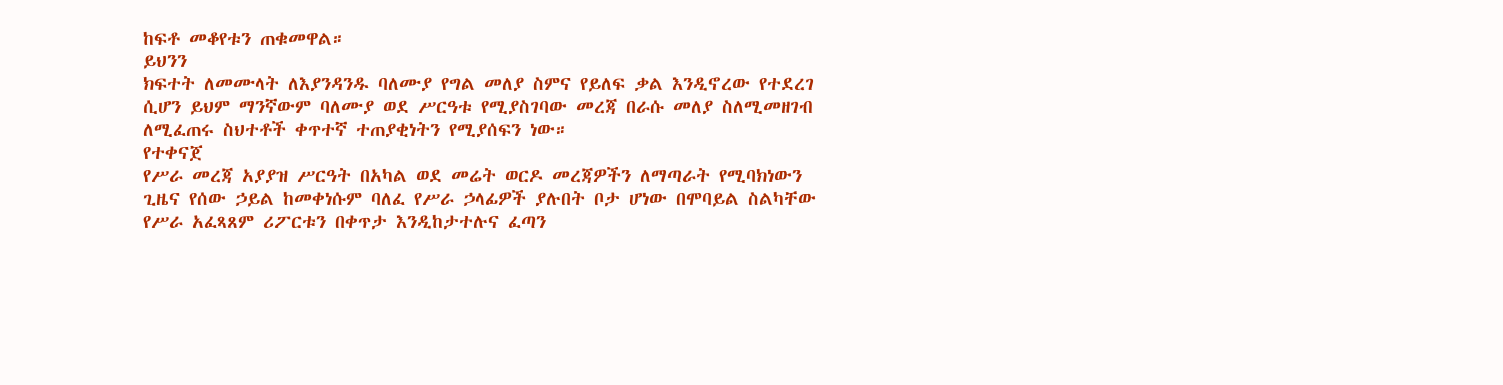ከፍቶ መቆየቱን ጠቁመዋል።
ይህንን
ክፍተት ለመሙላት ለእያንዳንዱ ባለሙያ የግል መለያ ስምና የይለፍ ቃል እንዲኖረው የተደረገ ሲሆን ይህም ማንኛውም ባለሙያ ወደ ሥርዓቱ የሚያስገባው መረጃ በራሱ መለያ ስለሚመዘገብ ለሚፈጠሩ ስህተቶች ቀጥተኛ ተጠያቂነትን የሚያሰፍን ነው።
የተቀናጀ
የሥራ መረጃ አያያዝ ሥርዓት በአካል ወደ መሬት ወርዶ መረጃዎችን ለማጣራት የሚባክነውን ጊዜና የሰው ኃይል ከመቀነሱም ባለፈ የሥራ ኃላፊዎች ያሉበት ቦታ ሆነው በሞባይል ስልካቸው የሥራ አፈጻጸም ሪፖርቱን በቀጥታ እንዲከታተሉና ፈጣን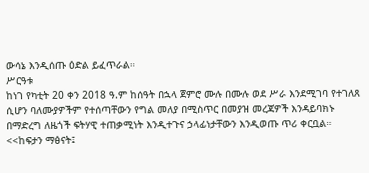ውሳኔ እንዲሰጡ ዕድል ይፈጥራል።
ሥርዓቱ
ከነገ የካቲት 20 ቀን 2018 ዓ.ም ከሰዓት በኋላ ጀምሮ ሙሉ በሙሉ ወደ ሥራ እንደሚገባ የተገለጸ ሲሆን ባለሙያዎችም የተሰጣቸውን የግል መለያ በሚስጥር በመያዝ መረጃዎች እንዳይባክኑ በማድረግ ለዜጎች ፍትሃዊ ተጠቃሚነት እንዲተጉና ኃላፊነታቸውን እንዲወጡ ጥሪ ቀርቧል።
<<ከፍታን ማፅናት፤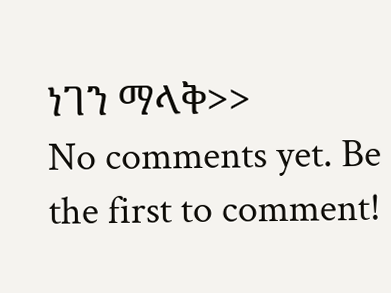ነገን ማላቅ>>
No comments yet. Be the first to comment!